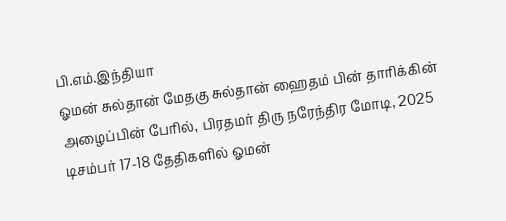பி.எம்.இந்தியா
ஓமன் சுல்தான் மேதகு சுல்தான் ஹைதம் பின் தாரிக்கின் அழைப்பின் பேரில், பிரதமர் திரு நரேந்திர மோடி, 2025 டிசம்பர் 17-18 தேதிகளில் ஓமன்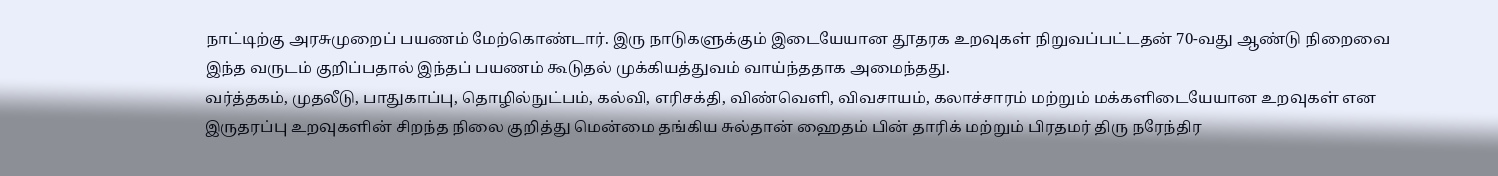நாட்டிற்கு அரசுமுறைப் பயணம் மேற்கொண்டார். இரு நாடுகளுக்கும் இடையேயான தூதரக உறவுகள் நிறுவப்பட்டதன் 70-வது ஆண்டு நிறைவை இந்த வருடம் குறிப்பதால் இந்தப் பயணம் கூடுதல் முக்கியத்துவம் வாய்ந்ததாக அமைந்தது.
வர்த்தகம், முதலீடு, பாதுகாப்பு, தொழில்நுட்பம், கல்வி, எரிசக்தி, விண்வெளி, விவசாயம், கலாச்சாரம் மற்றும் மக்களிடையேயான உறவுகள் என இருதரப்பு உறவுகளின் சிறந்த நிலை குறித்து மென்மை தங்கிய சுல்தான் ஹைதம் பின் தாரிக் மற்றும் பிரதமர் திரு நரேந்திர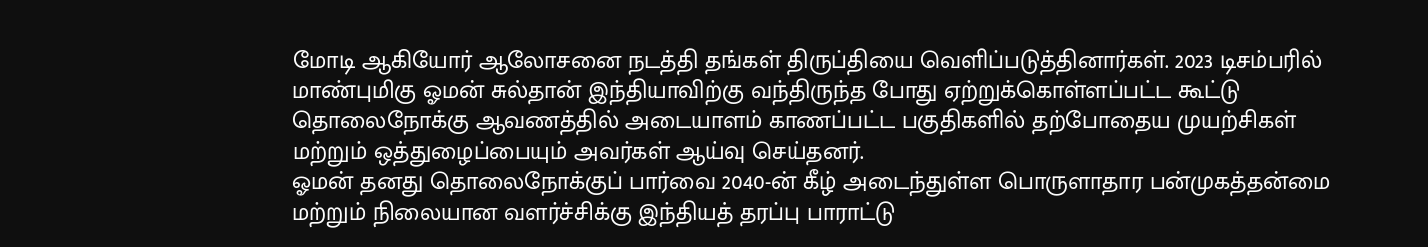மோடி ஆகியோர் ஆலோசனை நடத்தி தங்கள் திருப்தியை வெளிப்படுத்தினார்கள். 2023 டிசம்பரில் மாண்புமிகு ஓமன் சுல்தான் இந்தியாவிற்கு வந்திருந்த போது ஏற்றுக்கொள்ளப்பட்ட கூட்டு தொலைநோக்கு ஆவணத்தில் அடையாளம் காணப்பட்ட பகுதிகளில் தற்போதைய முயற்சிகள் மற்றும் ஒத்துழைப்பையும் அவர்கள் ஆய்வு செய்தனர்.
ஓமன் தனது தொலைநோக்குப் பார்வை 2040-ன் கீழ் அடைந்துள்ள பொருளாதார பன்முகத்தன்மை மற்றும் நிலையான வளர்ச்சிக்கு இந்தியத் தரப்பு பாராட்டு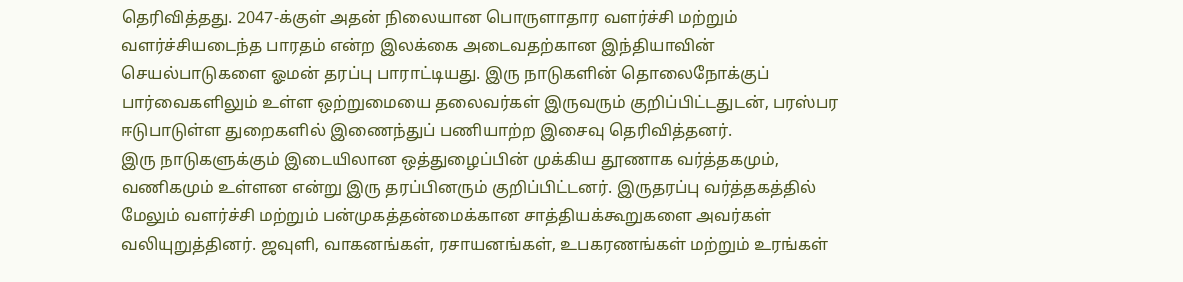தெரிவித்தது. 2047-க்குள் அதன் நிலையான பொருளாதார வளர்ச்சி மற்றும் வளர்ச்சியடைந்த பாரதம் என்ற இலக்கை அடைவதற்கான இந்தியாவின் செயல்பாடுகளை ஓமன் தரப்பு பாராட்டியது. இரு நாடுகளின் தொலைநோக்குப் பார்வைகளிலும் உள்ள ஒற்றுமையை தலைவர்கள் இருவரும் குறிப்பிட்டதுடன், பரஸ்பர ஈடுபாடுள்ள துறைகளில் இணைந்துப் பணியாற்ற இசைவு தெரிவித்தனர்.
இரு நாடுகளுக்கும் இடையிலான ஒத்துழைப்பின் முக்கிய தூணாக வர்த்தகமும், வணிகமும் உள்ளன என்று இரு தரப்பினரும் குறிப்பிட்டனர். இருதரப்பு வர்த்தகத்தில் மேலும் வளர்ச்சி மற்றும் பன்முகத்தன்மைக்கான சாத்தியக்கூறுகளை அவர்கள் வலியுறுத்தினர். ஜவுளி, வாகனங்கள், ரசாயனங்கள், உபகரணங்கள் மற்றும் உரங்கள்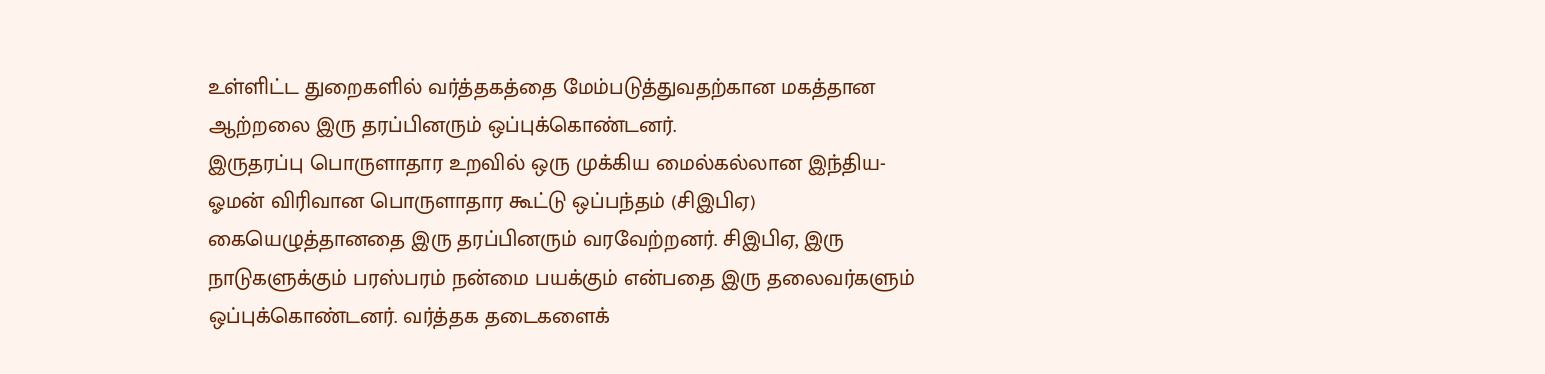உள்ளிட்ட துறைகளில் வர்த்தகத்தை மேம்படுத்துவதற்கான மகத்தான ஆற்றலை இரு தரப்பினரும் ஒப்புக்கொண்டனர்.
இருதரப்பு பொருளாதார உறவில் ஒரு முக்கிய மைல்கல்லான இந்திய-ஓமன் விரிவான பொருளாதார கூட்டு ஒப்பந்தம் (சிஇபிஏ) கையெழுத்தானதை இரு தரப்பினரும் வரவேற்றனர். சிஇபிஏ, இரு நாடுகளுக்கும் பரஸ்பரம் நன்மை பயக்கும் என்பதை இரு தலைவர்களும் ஒப்புக்கொண்டனர். வர்த்தக தடைகளைக்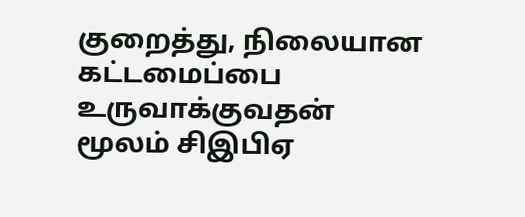குறைத்து, நிலையான கட்டமைப்பை உருவாக்குவதன் மூலம் சிஇபிஏ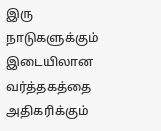இரு நாடுகளுக்கும் இடையிலான வர்த்தகத்தை அதிகரிக்கும்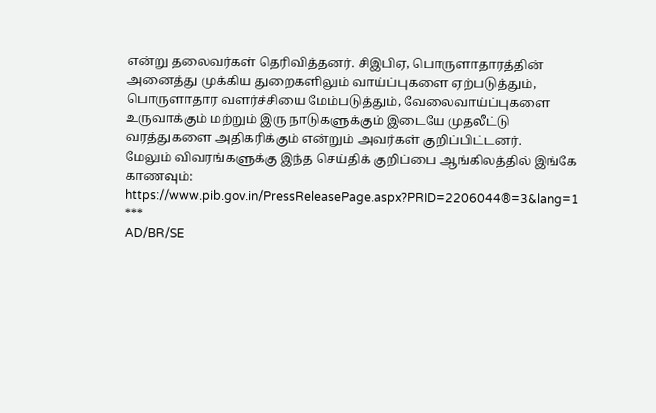என்று தலைவர்கள் தெரிவித்தனர். சிஇபிஏ, பொருளாதாரத்தின் அனைத்து முக்கிய துறைகளிலும் வாய்ப்புகளை ஏற்படுத்தும், பொருளாதார வளர்ச்சியை மேம்படுத்தும், வேலைவாய்ப்புகளை உருவாக்கும் மற்றும் இரு நாடுகளுக்கும் இடையே முதலீட்டு வரத்துகளை அதிகரிக்கும் என்றும் அவர்கள் குறிப்பிட்டனர்.
மேலும் விவரங்களுக்கு இந்த செய்திக் குறிப்பை ஆங்கிலத்தில் இங்கே காணவும்: https://www.pib.gov.in/PressReleasePage.aspx?PRID=2206044®=3&lang=1
***
AD/BR/SE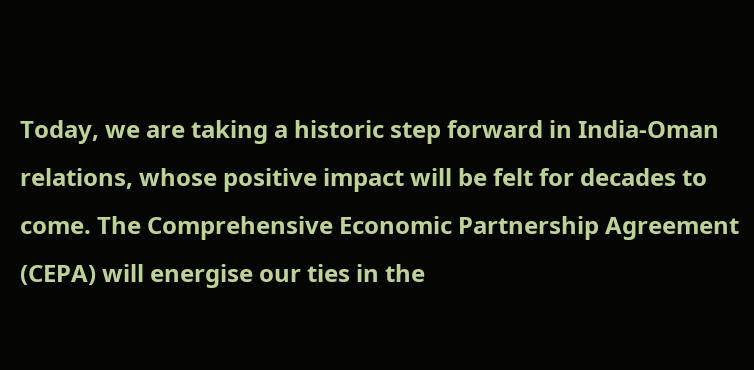Today, we are taking a historic step forward in India-Oman relations, whose positive impact will be felt for decades to come. The Comprehensive Economic Partnership Agreement (CEPA) will energise our ties in the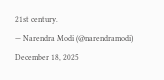21st century.
— Narendra Modi (@narendramodi) December 18, 2025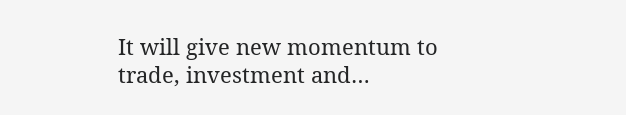It will give new momentum to trade, investment and…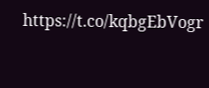https://t.co/kqbgEbVogr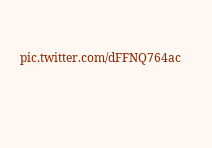pic.twitter.com/dFFNQ764ac